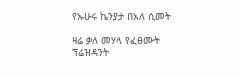የኡሁሩ ኬንያታ በአለ ሲመት

ዛሬ ቃለ መሃላ የፈፀሙት ፕሬዝዳንት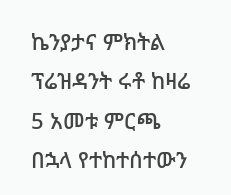ኬንያታና ምክትል ፕሬዝዳንት ሩቶ ከዛሬ 5 አመቱ ምርጫ በኋላ የተከተሰተውን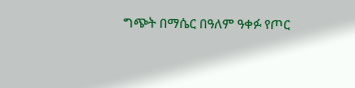ግጭት በማሴር በዓለም ዓቀፉ የጦር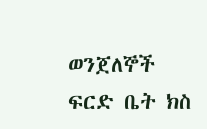ወንጀለኞች ፍርድ ቤት ክስ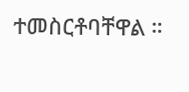ተመስርቶባቸዋል ።